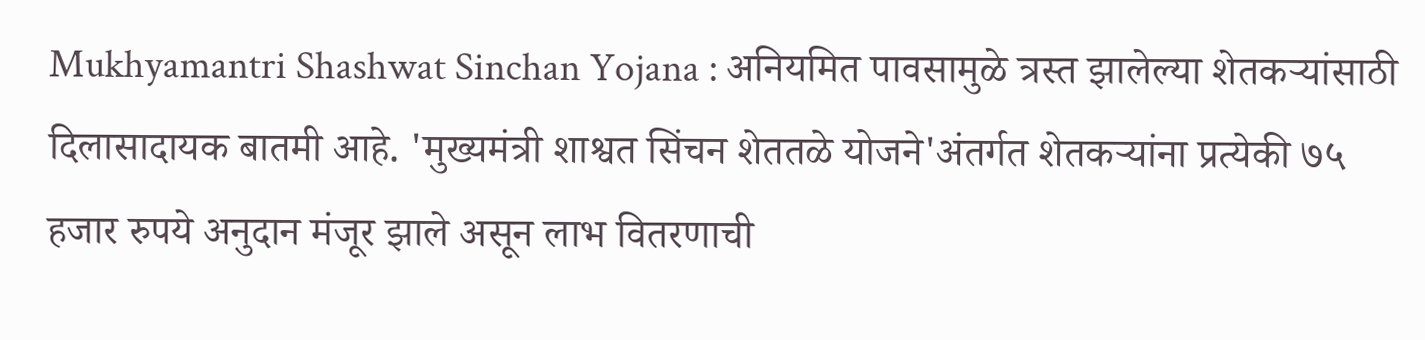Mukhyamantri Shashwat Sinchan Yojana : अनियमित पावसामुळे त्रस्त झालेल्या शेतकऱ्यांसाठी दिलासादायक बातमी आहे. 'मुख्यमंत्री शाश्वत सिंचन शेततळे योजने'अंतर्गत शेतकऱ्यांना प्रत्येकी ७५ हजार रुपये अनुदान मंजूर झाले असून लाभ वितरणाची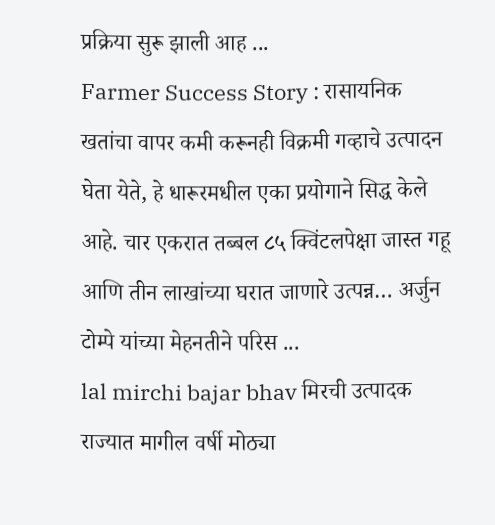प्रक्रिया सुरू झाली आह ...
Farmer Success Story : रासायनिक खतांचा वापर कमी करूनही विक्रमी गव्हाचे उत्पादन घेता येते, हे धारूरमधील एका प्रयोगाने सिद्ध केले आहे. चार एकरात तब्बल ८५ क्विंटलपेक्षा जास्त गहू आणि तीन लाखांच्या घरात जाणारे उत्पन्न… अर्जुन टोम्पे यांच्या मेहनतीने परिस ...
lal mirchi bajar bhav मिरची उत्पादक राज्यात मागील वर्षी मोठ्या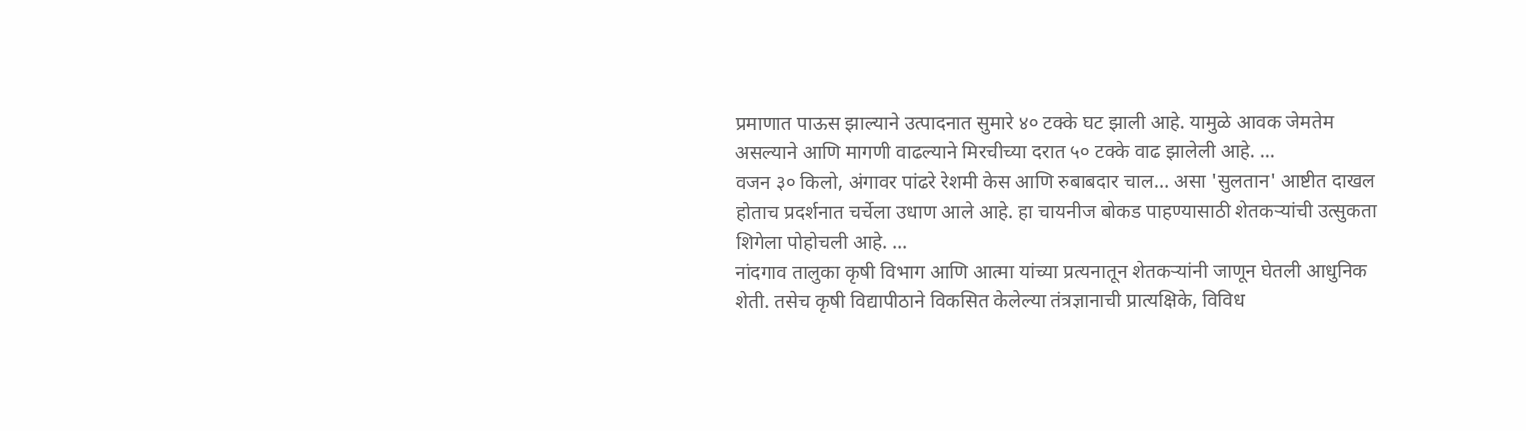प्रमाणात पाऊस झाल्याने उत्पादनात सुमारे ४० टक्के घट झाली आहे. यामुळे आवक जेमतेम असल्याने आणि मागणी वाढल्याने मिरचीच्या दरात ५० टक्के वाढ झालेली आहे. ...
वजन ३० किलो, अंगावर पांढरे रेशमी केस आणि रुबाबदार चाल… असा 'सुलतान' आष्टीत दाखल होताच प्रदर्शनात चर्चेला उधाण आले आहे. हा चायनीज बोकड पाहण्यासाठी शेतकऱ्यांची उत्सुकता शिगेला पोहोचली आहे. ...
नांदगाव तालुका कृषी विभाग आणि आत्मा यांच्या प्रत्यनातून शेतकऱ्यांनी जाणून घेतली आधुनिक शेती. तसेच कृषी विद्यापीठाने विकसित केलेल्या तंत्रज्ञानाची प्रात्यक्षिके, विविध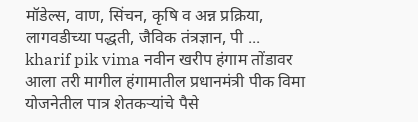मॉडेल्स, वाण, सिंचन, कृषि व अन्न प्रक्रिया, लागवडीच्या पद्धती, जैविक तंत्रज्ञान, पी ...
kharif pik vima नवीन खरीप हंगाम तोंडावर आला तरी मागील हंगामातील प्रधानमंत्री पीक विमा योजनेतील पात्र शेतकऱ्यांचे पैसे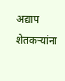अद्याप शेतकऱ्यांना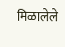मिळालेले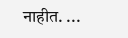नाहीत. ...